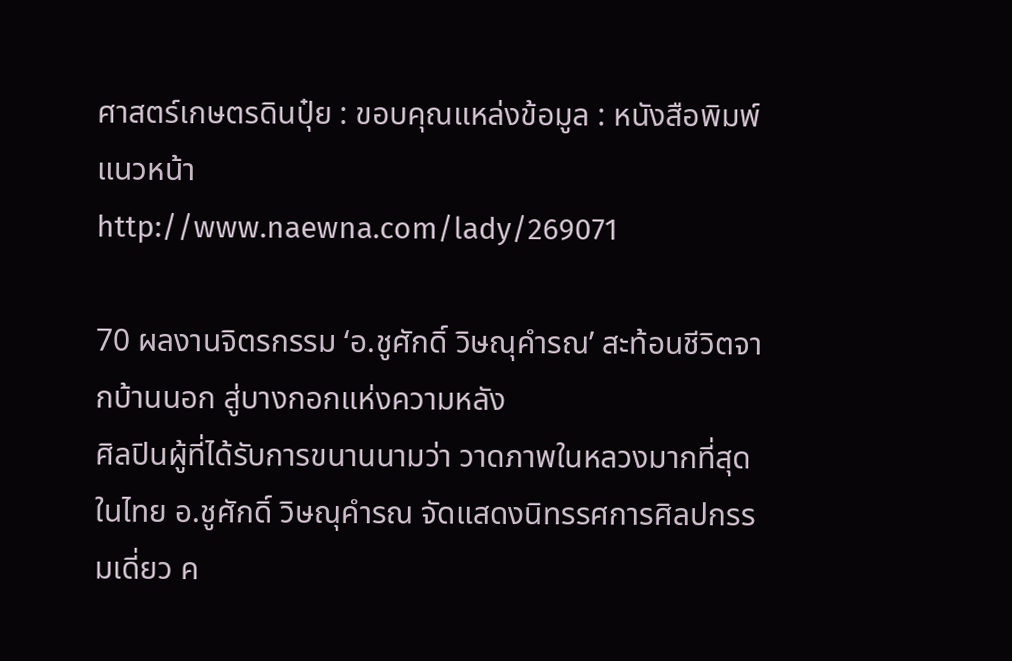ศาสตร์เกษตรดินปุ๋ย : ขอบคุณแหล่งข้อมูล : หนังสือพิมพ์แนวหน้า
http://www.naewna.com/lady/269071

70 ผลงานจิตรกรรม ‘อ.ชูศักดิ์ วิษณุคำรณ’ สะท้อนชีวิตจากบ้านนอก สู่บางกอกแห่งความหลัง
ศิลปินผู้ที่ได้รับการขนานนามว่า วาดภาพในหลวงมากที่สุดในไทย อ.ชูศักดิ์ วิษณุคำรณ จัดแสดงนิทรรศการศิลปกรรมเดี่ยว ค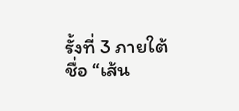รั้งที่ 3 ภายใต้ชื่อ “เส้น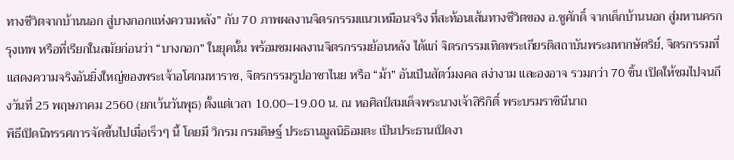ทางชีวิตจากบ้านนอก สู่บางกอกแห่งความหลัง” กับ 70 ภาพผลงานจิตรกรรมแนวเหมือนจริง ที่สะท้อนเส้นทางชีวิตของ อ.ชูศักดิ์ จากเด็กบ้านนอก สู่มหานครกรุงเทพ หรือที่เรียกในสมัยก่อนว่า “บางกอก” ในยุคนั้น พร้อมชมผลงานจิตรกรรมย้อนหลัง ได้แก่ จิตรกรรมเทิดพระเกียรติสถาบันพระมหากษัตริย์, จิตรกรรมที่แสดงความจริงอันยิ่งใหญ่ของพระเจ้าอโศกมหาราช, จิตรกรรมรูปอาชาไนย หรือ “ม้า” อันเป็นสัตว์มงคล สง่างาม และองอาจ รวมกว่า 70 ชิ้น เปิดให้ชมไปจนถึงวันที่ 25 พฤษภาคม 2560 (ยกเว้นวันพุธ) ตั้งแต่เวลา 10.00–19.00 น. ณ หอศิลป์สมเด็จพระนางเจ้าสิริกิติ์ พระบรมราชินีนาถ
พิธีเปิดนิทรรศการจัดขึ้นไปเมื่อเร็วๆ นี้ โดยมี วิกรม กรมดิษฐ์ ประธานมูลนิธิอมตะ เป็นประธานเปิดงา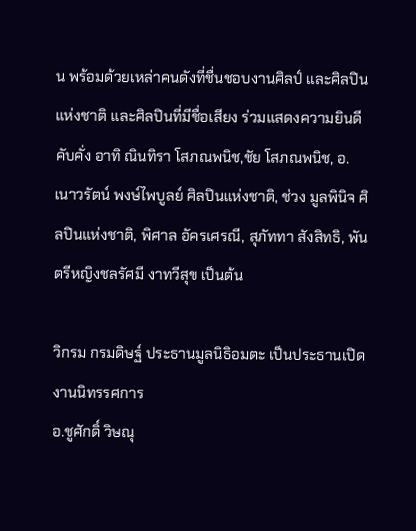น พร้อมด้วยเหล่าคนดังที่ชื่นชอบงานศิลป์ และศิลปินแห่งชาติ และศิลปินที่มีชื่อเสียง ร่วมแสดงความยินดีคับคั่ง อาทิ ณินทิรา โสภณพนิช,ชัย โสภณพนิช, อ.เนาวรัตน์ พงษ์ไพบูลย์ ศิลปินแห่งชาติ, ช่วง มูลพินิจ ศิลปินแห่งชาติ, พิศาล อัครเศรณี, สุภัททา สังสิทธิ, พันตรีหญิงชลรัศมี งาทวีสุข เป็นต้น

วิกรม กรมดิษฐ์ ประธานมูลนิธิอมตะ เป็นประธานเปิดงานนิทรรศการ
อ.ชูศักดิ์ วิษณุ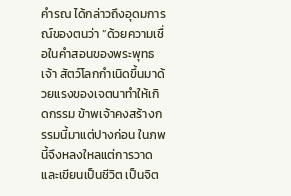คำรณ ได้กล่าวถึงอุดมการณ์ของตนว่า “ด้วยความเชื่อในคำสอนของพระพุทธเจ้า สัตว์โลกกำเนิดขึ้นมาด้วยแรงของเจตนาทำให้เกิดกรรม ข้าพเจ้าคงสร้างกรรมนี้มาแต่ปางก่อน ในภพนี้จึงหลงใหลแต่การวาดและเขียนเป็นชีวิต เป็นจิต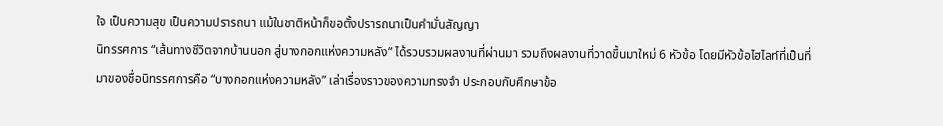ใจ เป็นความสุข เป็นความปรารถนา แม้ในชาติหน้าก็ขอตั้งปรารถนาเป็นคำมั่นสัญญา
นิทรรศการ “เส้นทางชีวิตจากบ้านนอก สู่บางกอกแห่งความหลัง” ได้รวบรวมผลงานที่ผ่านมา รวมถึงผลงานที่วาดขึ้นมาใหม่ 6 หัวข้อ โดยมีหัวข้อไฮไลท์ที่เป็นที่มาของชื่อนิทรรศการคือ “บางกอกแห่งความหลัง” เล่าเรื่องราวของความทรงจำ ประกอบกับศึกษาข้อ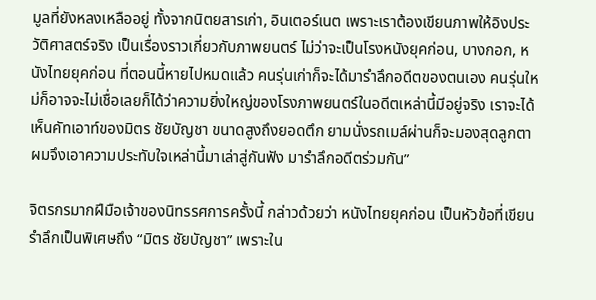มูลที่ยังหลงเหลืออยู่ ทั้งจากนิตยสารเก่า, อินเตอร์เนต เพราะเราต้องเขียนภาพให้อิงประวัติศาสตร์จริง เป็นเรื่องราวเกี่ยวกับภาพยนตร์ ไม่ว่าจะเป็นโรงหนังยุคก่อน, บางกอก, หนังไทยยุคก่อน ที่ตอนนี้หายไปหมดแล้ว คนรุ่นเก่าก็จะได้มารำลึกอดีตของตนเอง คนรุ่นใหม่ก็อาจจะไม่เชื่อเลยก็ได้ว่าความยิ่งใหญ่ของโรงภาพยนตร์ในอดีตเหล่านี้มีอยู่จริง เราจะได้เห็นคัทเอาท์ของมิตร ชัยบัญชา ขนาดสูงถึงยอดตึก ยามนั่งรถเมล์ผ่านก็จะมองสุดลูกตา ผมจึงเอาความประทับใจเหล่านี้มาเล่าสู่กันฟัง มารำลึกอดีตร่วมกัน”

จิตรกรมากฝีมือเจ้าของนิทรรศการครั้งนี้ กล่าวด้วยว่า หนังไทยยุคก่อน เป็นหัวข้อที่เขียนรำลึกเป็นพิเศษถึง “มิตร ชัยบัญชา” เพราะใน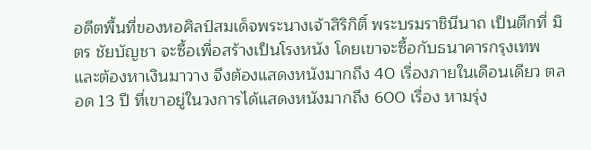อดีตพื้นที่ของหอศิลป์สมเด็จพระนางเจ้าสิริกิติ์ พระบรมราชินีนาถ เป็นตึกที่ มิตร ชัยบัญชา จะซื้อเพื่อสร้างเป็นโรงหนัง โดยเขาจะซื้อกับธนาคารกรุงเทพ และต้องหาเงินมาวาง จึงต้องแสดงหนังมากถึง 40 เรื่องภายในเดือนเดียว ตลอด 13 ปี ที่เขาอยู่ในวงการได้แสดงหนังมากถึง 600 เรื่อง หามรุ่ง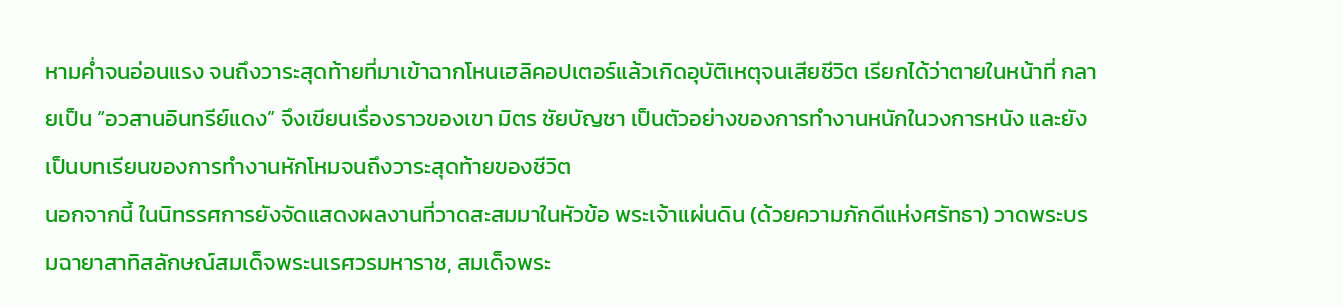หามค่ำจนอ่อนแรง จนถึงวาระสุดท้ายที่มาเข้าฉากโหนเฮลิคอปเตอร์แล้วเกิดอุบัติเหตุจนเสียชีวิต เรียกได้ว่าตายในหน้าที่ กลายเป็น “อวสานอินทรีย์แดง” จึงเขียนเรื่องราวของเขา มิตร ชัยบัญชา เป็นตัวอย่างของการทำงานหนักในวงการหนัง และยังเป็นบทเรียนของการทำงานหักโหมจนถึงวาระสุดท้ายของชีวิต
นอกจากนี้ ในนิทรรศการยังจัดแสดงผลงานที่วาดสะสมมาในหัวข้อ พระเจ้าแผ่นดิน (ด้วยความภักดีแห่งศรัทธา) วาดพระบรมฉายาสาทิสลักษณ์สมเด็จพระนเรศวรมหาราช, สมเด็จพระ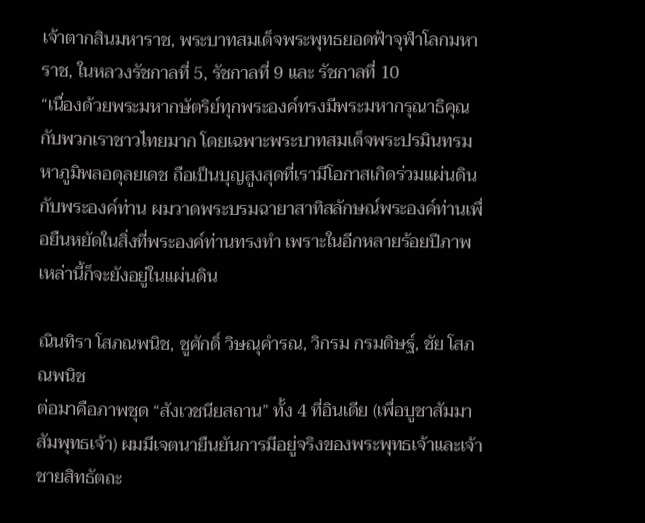เจ้าตากสินมหาราช, พระบาทสมเด็จพระพุทธยอดฟ้าจุฬาโลกมหาราช, ในหลวงรัชกาลที่ 5, รัชกาลที่ 9 และ รัชกาลที่ 10
“เนื่องด้วยพระมหากษัตริย์ทุกพระองค์ทรงมีพระมหากรุณาธิคุณกับพวกเราชาวไทยมาก โดยเฉพาะพระบาทสมเด็จพระปรมินทรมหาภูมิพลอดุลยเดช ถือเป็นบุญสูงสุดที่เรามีโอกาสเกิดร่วมแผ่นดินกับพระองค์ท่าน ผมวาดพระบรมฉายาสาทิสลักษณ์พระองค์ท่านเพื่อยืนหยัดในสิ่งที่พระองค์ท่านทรงทำ เพราะในอีกหลายร้อยปีภาพเหล่านี้ก็จะยังอยู่ในแผ่นดิน

ณินทิรา โสภณพนิช, ชูศักดิ์ วิษณุคำรณ, วิกรม กรมดิษฐ์, ชัย โสภณพนิช
ต่อมาคือภาพชุด “สังเวชนียสถาน” ทั้ง 4 ที่อินเดีย (เพื่อบูชาสัมมาสัมพุทธเจ้า) ผมมีเจตนายืนยันการมีอยู่จริงของพระพุทธเจ้าและเจ้าชายสิทธัตถะ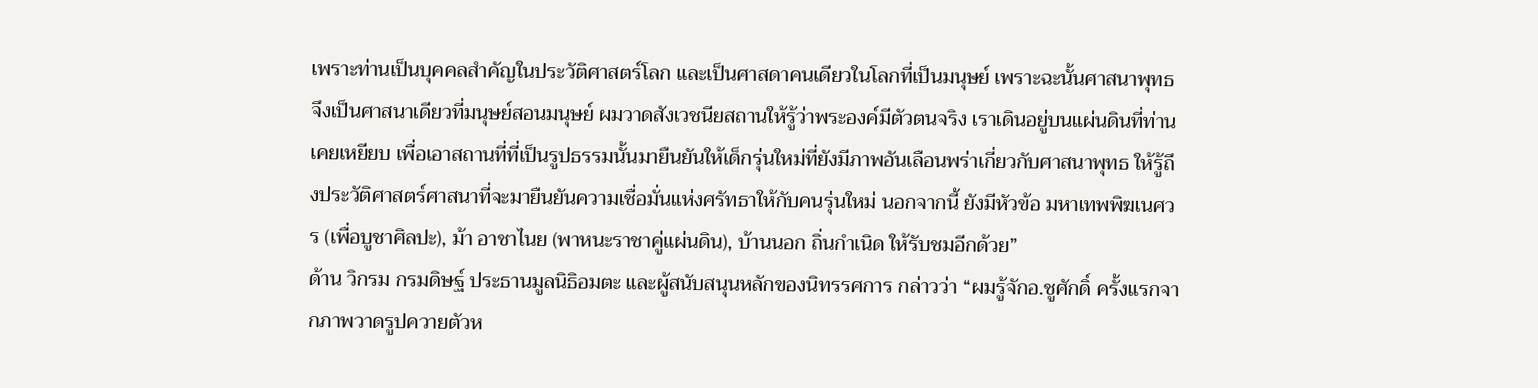เพราะท่านเป็นบุคคลสำคัญในประวัติศาสตร์โลก และเป็นศาสดาคนเดียวในโลกที่เป็นมนุษย์ เพราะฉะนั้นศาสนาพุทธจึงเป็นศาสนาเดียวที่มนุษย์สอนมนุษย์ ผมวาดสังเวชนียสถานให้รู้ว่าพระองค์มีตัวตนจริง เราเดินอยู่บนแผ่นดินที่ท่านเคยเหยียบ เพื่อเอาสถานที่ที่เป็นรูปธรรมนั้นมายืนยันให้เด็กรุ่นใหม่ที่ยังมีภาพอันเลือนพร่าเกี่ยวกับศาสนาพุทธ ให้รู้ถึงประวัติศาสตร์ศาสนาที่จะมายืนยันความเชื่อมั่นแห่งศรัทธาให้กับคนรุ่นใหม่ นอกจากนี้ ยังมีหัวข้อ มหาเทพพิฆเนศวร (เพื่อบูชาศิลปะ), ม้า อาชาไนย (พาหนะราชาคู่แผ่นดิน), บ้านนอก ถิ่นกำเนิด ให้รับชมอีกด้วย”
ด้าน วิกรม กรมดิษฐ์ ประธานมูลนิธิอมตะ และผู้สนับสนุนหลักของนิทรรศการ กล่าวว่า “ผมรู้จักอ.ชูศักดิ์ ครั้งแรกจากภาพวาดรูปควายตัวห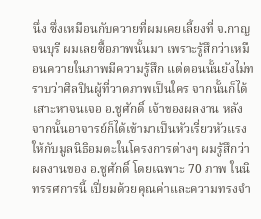นึ่ง ซึ่งเหมือนกับควายที่ผมเคยเลี้ยงที่ จ.กาญจนบุรี ผมเลยซื้อภาพนั้นมา เพราะรู้สึกว่าเหมือนควายในภาพมีความรู้สึก แต่ตอนนั้นยังไม่ทราบว่าศิลปินผู้ที่วาดภาพเป็นใคร จากนั้นก็ได้เสาะหาจนเจอ อ.ชูศักดิ์ เจ้าของผลงาน หลังจากนั้นอาจารย์ก็ได้เข้ามาเป็นหัวเรี่ยวหัวแรงให้กับมูลนิธิอมตะในโครงการต่างๆ ผมรู้สึกว่าผลงานของ อ.ชูศักดิ์ โดยเฉพาะ 70 ภาพ ในนิทรรศการนี้ เปี่ยมด้วยคุณค่าและความทรงจำ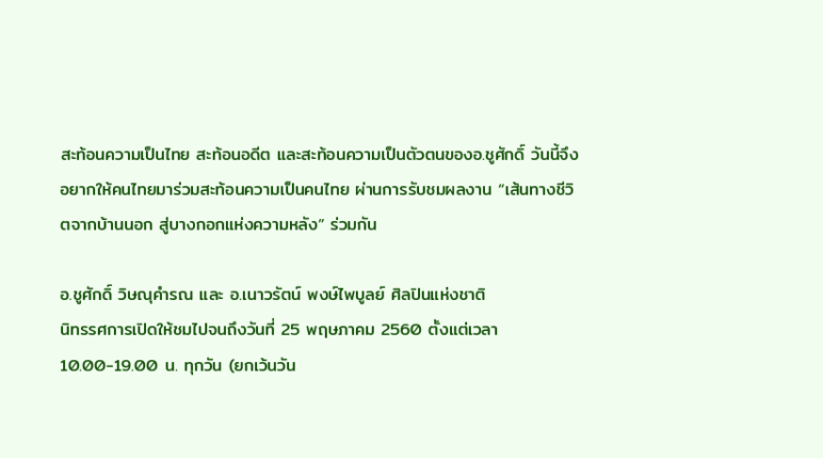สะท้อนความเป็นไทย สะท้อนอดีต และสะท้อนความเป็นตัวตนของอ.ชูศักดิ์ วันนี้จึงอยากให้คนไทยมาร่วมสะท้อนความเป็นคนไทย ผ่านการรับชมผลงาน “เส้นทางชีวิตจากบ้านนอก สู่บางกอกแห่งความหลัง” ร่วมกัน

อ.ชูศักดิ์ วิษณุคำรณ และ อ.เนาวรัตน์ พงษ์ไพบูลย์ ศิลปินแห่งชาติ
นิทรรศการเปิดให้ชมไปจนถึงวันที่ 25 พฤษภาคม 2560 ตั้งแต่เวลา 10.00-19.00 น. ทุกวัน (ยกเว้นวัน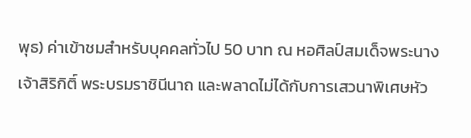พุธ) ค่าเข้าชมสำหรับบุคคลทั่วไป 50 บาท ณ หอศิลป์สมเด็จพระนางเจ้าสิริกิติ์ พระบรมราชินีนาถ และพลาดไม่ได้กับการเสวนาพิเศษหัว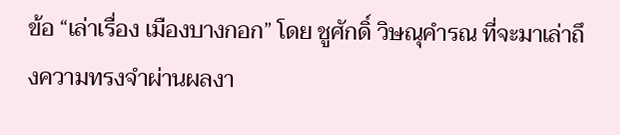ข้อ “เล่าเรื่อง เมืองบางกอก” โดย ชูศักดิ์ วิษณุคำรณ ที่จะมาเล่าถึงความทรงจำผ่านผลงา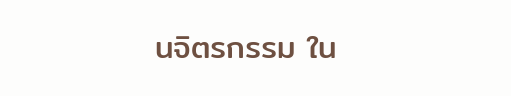นจิตรกรรม ใน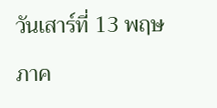วันเสาร์ที่ 13 พฤษภาค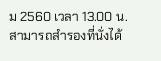ม 2560 เวลา 13.00 น. สามารถสำรองที่นั่งได้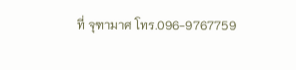ที่ จุฑามาศ โทร.096-9767759